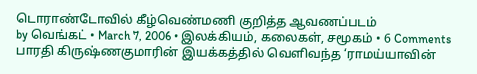டொராண்டோவில் கீழ்வெண்மணி குறித்த ஆவணப்படம்
by வெங்கட் • March 7, 2006 • இலக்கியம், கலைகள், சமூகம் • 6 Comments
பாரதி கிருஷ்ணகுமாரின் இயக்கத்தில் வெளிவந்த ‘ராமய்யாவின்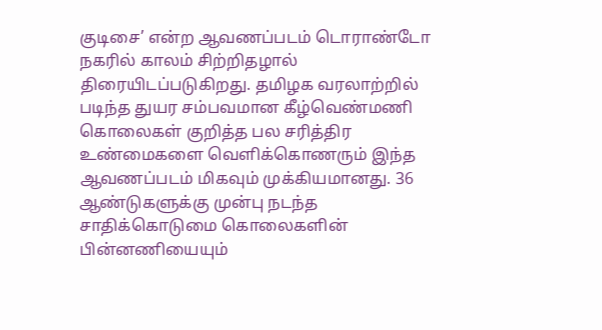குடிசை’ என்ற ஆவணப்படம் டொராண்டோ நகரில் காலம் சிற்றிதழால் திரையிடப்படுகிறது. தமிழக வரலாற்றில் படிந்த துயர சம்பவமான கீழ்வெண்மணி கொலைகள் குறித்த பல சரித்திர உண்மைகளை வெளிக்கொணரும் இந்த ஆவணப்படம் மிகவும் முக்கியமானது. 36 ஆண்டுகளுக்கு முன்பு நடந்த சாதிக்கொடுமை கொலைகளின் பின்னணியையும்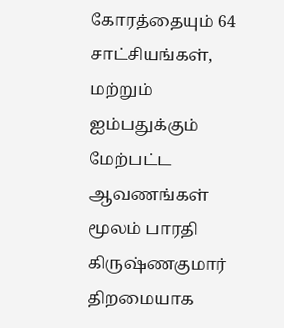கோரத்தையும் 64 சாட்சியங்கள், மற்றும் ஐம்பதுக்கும் மேற்பட்ட ஆவணங்கள் மூலம் பாரதி கிருஷ்ணகுமார் திறமையாக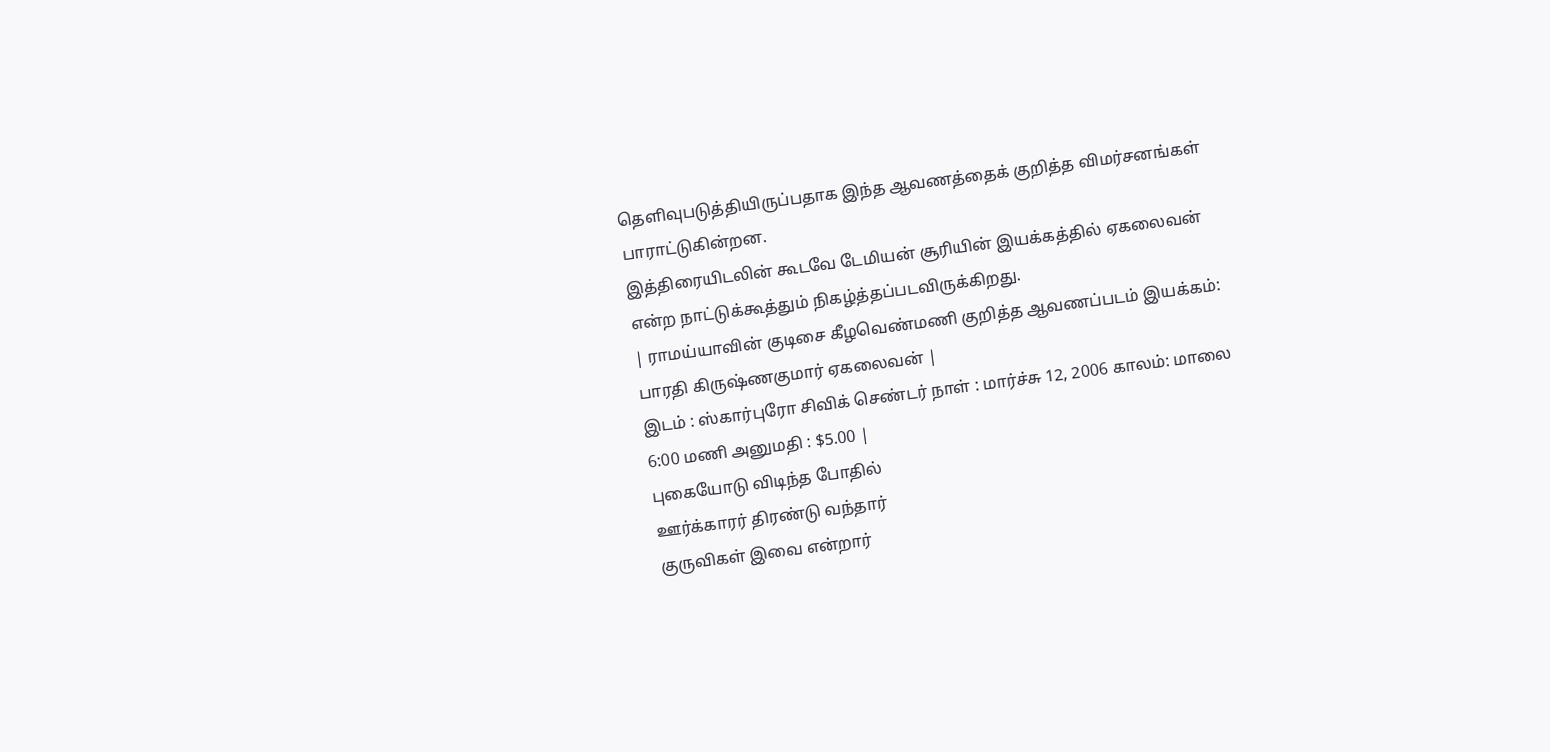தெளிவுபடுத்தியிருப்பதாக இந்த ஆவணத்தைக் குறித்த விமர்சனங்கள் பாராட்டுகின்றன.
இத்திரையிடலின் கூடவே டேமியன் சூரியின் இயக்கத்தில் ஏகலைவன் என்ற நாட்டுக்கூத்தும் நிகழ்த்தப்படவிருக்கிறது.
| ராமய்யாவின் குடிசை கீழவெண்மணி குறித்த ஆவணப்படம் இயக்கம்: பாரதி கிருஷ்ணகுமார் ஏகலைவன் |
இடம் : ஸ்கார்புரோ சிவிக் செண்டர் நாள் : மார்ச்சு 12, 2006 காலம்: மாலை 6:00 மணி அனுமதி : $5.00 |
புகையோடு விடிந்த போதில்
ஊர்க்காரர் திரண்டு வந்தார்
குருவிகள் இவை என்றார்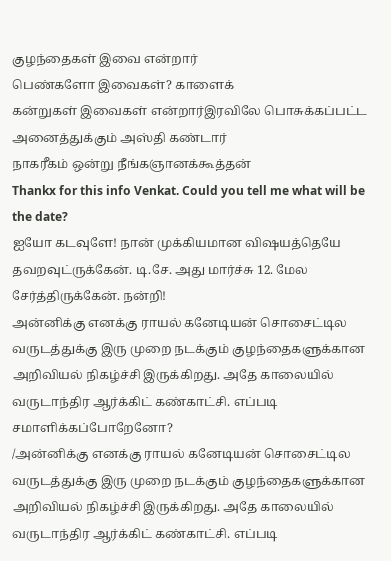குழந்தைகள் இவை என்றார்
பெண்களோ இவைகள்? காளைக்
கன்றுகள் இவைகள் என்றார்இரவிலே பொசுக்கப்பட்ட
அனைத்துக்கும் அஸ்தி கண்டார்
நாகரீகம் ஒன்று நீங்கஞானக்கூத்தன்
Thankx for this info Venkat. Could you tell me what will be the date?
ஐயோ கடவுளே! நான் முக்கியமான விஷயத்தெயே தவறவுட்ருக்கேன். டி.சே. அது மார்ச்சு 12. மேல சேர்த்திருக்கேன். நன்றி!
அன்னிக்கு எனக்கு ராயல் கனேடியன் சொசைட்டில வருடத்துக்கு இரு முறை நடக்கும் குழந்தைகளுக்கான அறிவியல் நிகழ்ச்சி இருக்கிறது. அதே காலையில் வருடாந்திர ஆர்க்கிட் கண்காட்சி. எப்படி சமாளிக்கப்போறேனோ?
/அன்னிக்கு எனக்கு ராயல் கனேடியன் சொசைட்டில வருடத்துக்கு இரு முறை நடக்கும் குழந்தைகளுக்கான அறிவியல் நிகழ்ச்சி இருக்கிறது. அதே காலையில் வருடாந்திர ஆர்க்கிட் கண்காட்சி. எப்படி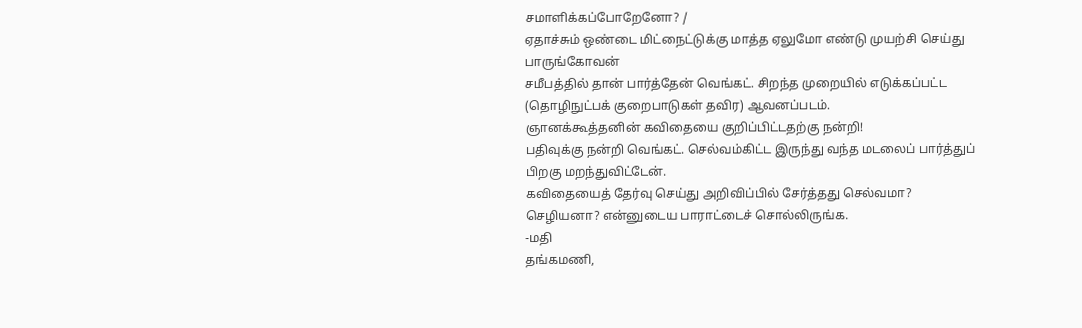சமாளிக்கப்போறேனோ? /
ஏதாச்சும் ஒண்டை மிட்நைட்டுக்கு மாத்த ஏலுமோ எண்டு முயற்சி செய்து பாருங்கோவன்
சமீபத்தில் தான் பார்த்தேன் வெங்கட். சிறந்த முறையில் எடுக்கப்பட்ட (தொழிநுட்பக் குறைபாடுகள் தவிர) ஆவனப்படம்.
ஞானக்கூத்தனின் கவிதையை குறிப்பிட்டதற்கு நன்றி!
பதிவுக்கு நன்றி வெங்கட். செல்வம்கிட்ட இருந்து வந்த மடலைப் பார்த்துப் பிறகு மறந்துவிட்டேன்.
கவிதையைத் தேர்வு செய்து அறிவிப்பில் சேர்த்தது செல்வமா? செழியனா? என்னுடைய பாராட்டைச் சொல்லிருங்க.
-மதி
தங்கமணி,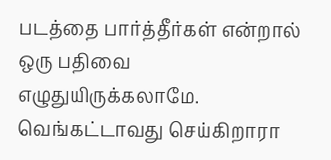படத்தை பார்த்தீர்கள் என்றால் ஒரு பதிவை எழுதுயிருக்கலாமே.
வெங்கட்டாவது செய்கிறாரா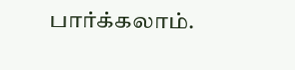பார்க்கலாம்.